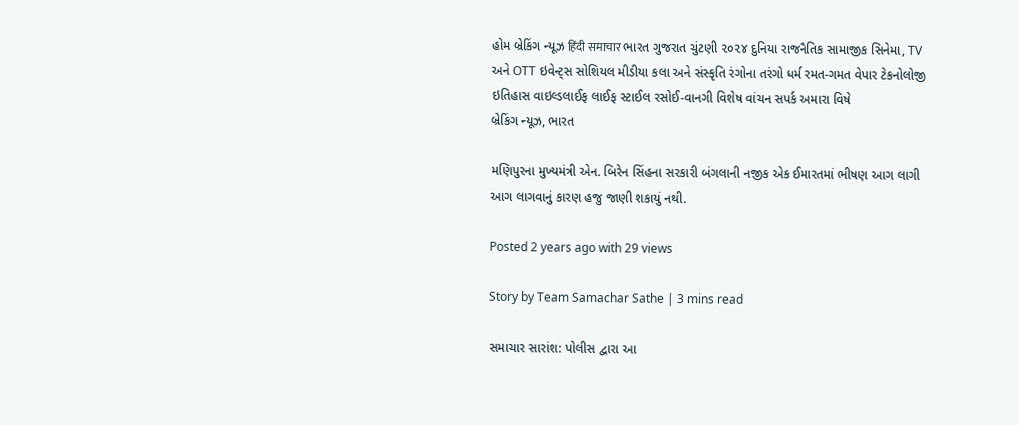હોમ બ્રેકિંગ ન્યૂઝ हिंदी समाचार ભારત ગુજરાત ચુંટણી ૨૦૨૪ દુનિયા રાજનૈતિક સામાજીક સિનેમા, TV અને OTT ઇવેન્ટ્સ સોશિયલ મીડીયા કલા અને સંસ્કૃતિ રંગોના તરંગો ધર્મ રમત-ગમત વેપાર ટેકનોલોજી ઇતિહાસ વાઇલ્ડલાઈફ લાઈફ સ્ટાઈલ રસોઈ-વાનગી વિશેષ વાંચન સપર્ક અમારા વિષે
બ્રેકિંગ ન્યૂઝ, ભારત

મણિપુરના મુખ્યમંત્રી એન. બિરેન સિંહના સરકારી બંગલાની નજીક એક ઈમારતમાં ભીષણ આગ લાગી આગ લાગવાનું કારણ હજુ જાણી શકાયું નથી.

Posted 2 years ago with 29 views

Story by Team Samachar Sathe | 3 mins read

સમાચાર સારાંશ: પોલીસ દ્વારા આ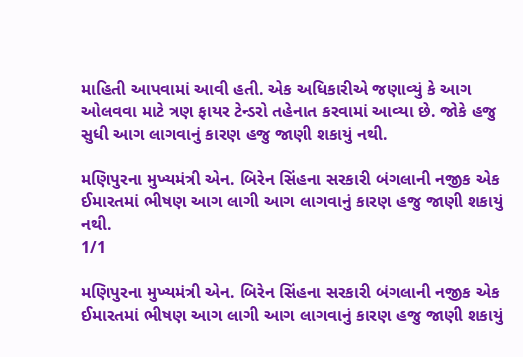માહિતી આપવામાં આવી હતી. એક અધિકારીએ જણાવ્યું કે આગ ઓલવવા માટે ત્રણ ફાયર ટેન્ડરો તહેનાત કરવામાં આવ્યા છે. જોકે હજુ સુધી આગ લાગવાનું કારણ હજુ જાણી શકાયું નથી.

મણિપુરના મુખ્યમંત્રી એન. બિરેન સિંહના સરકારી બંગલાની નજીક એક ઈમારતમાં ભીષણ આગ લાગી આગ લાગવાનું કારણ હજુ જાણી શકાયું નથી.
1/1

મણિપુરના મુખ્યમંત્રી એન. બિરેન સિંહના સરકારી બંગલાની નજીક એક ઈમારતમાં ભીષણ આગ લાગી આગ લાગવાનું કારણ હજુ જાણી શકાયું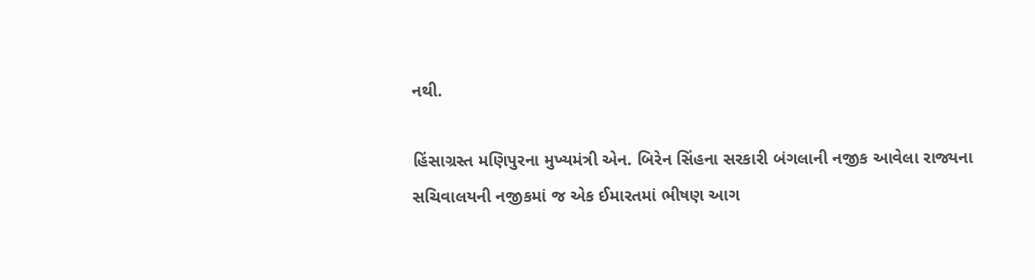નથી.

હિંસાગ્રસ્ત મણિપુરના મુખ્યમંત્રી એન. બિરેન સિંહના સરકારી બંગલાની નજીક આવેલા રાજ્યના સચિવાલયની નજીકમાં જ એક ઈમારતમાં ભીષણ આગ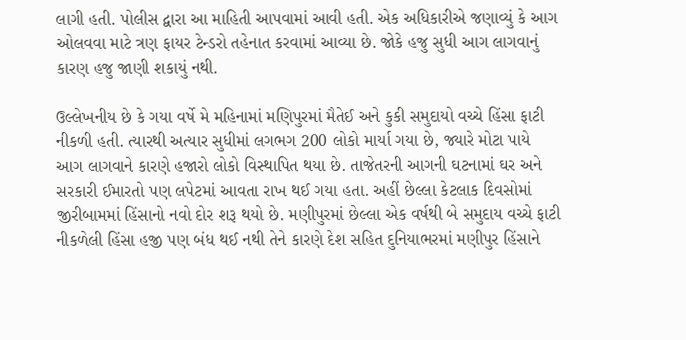લાગી હતી. પોલીસ દ્વારા આ માહિતી આપવામાં આવી હતી. એક અધિકારીએ જણાવ્યું કે આગ ઓલવવા માટે ત્રણ ફાયર ટેન્ડરો તહેનાત કરવામાં આવ્યા છે. જોકે હજુ સુધી આગ લાગવાનું કારણ હજુ જાણી શકાયું નથી.

ઉલ્લેખનીય છે કે ગયા વર્ષે મે મહિનામાં મણિપુરમાં મૈતેઈ અને કુકી સમુદાયો વચ્ચે હિંસા ફાટી નીકળી હતી. ત્યારથી અત્યાર સુધીમાં લગભગ 200 લોકો માર્યા ગયા છે, જ્યારે મોટા પાયે આગ લાગવાને કારણે હજારો લોકો વિસ્થાપિત થયા છે. તાજેતરની આગની ઘટનામાં ઘર અને સરકારી ઈમારતો પણ લપેટમાં આવતા રાખ થઈ ગયા હતા. અહીં છેલ્લા કેટલાક દિવસોમાં જીરીબામમાં હિંસાનો નવો દોર શરૂ થયો છે. મણીપુરમાં છેલ્લા એક વર્ષથી બે સમુદાય વચ્ચે ફાટી નીકળેલી હિંસા હજી પણ બંધ થઈ નથી તેને કારણે દેશ સહિત દુનિયાભરમાં મણીપુર હિંસાને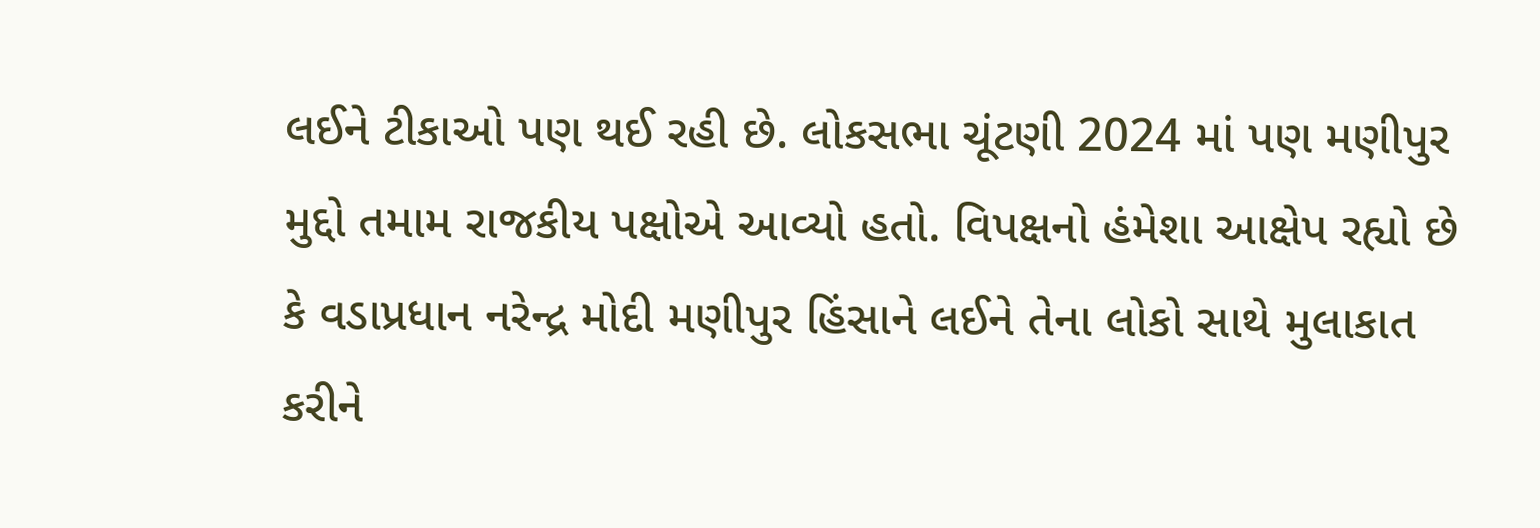લઈને ટીકાઓ પણ થઈ રહી છે. લોકસભા ચૂંટણી 2024 માં પણ મણીપુર મુદ્દો તમામ રાજકીય પક્ષોએ આવ્યો હતો. વિપક્ષનો હંમેશા આક્ષેપ રહ્યો છે કે વડાપ્રધાન નરેન્દ્ર મોદી મણીપુર હિંસાને લઈને તેના લોકો સાથે મુલાકાત કરીને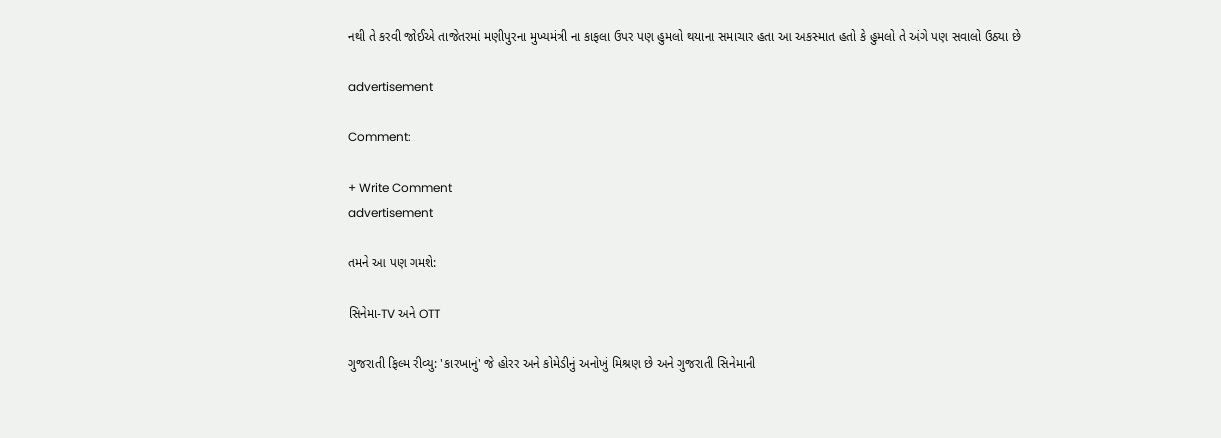નથી તે કરવી જોઈએ તાજેતરમાં મણીપુરના મુખ્યમંત્રી ના કાફલા ઉપર પણ હુમલો થયાના સમાચાર હતા આ અકસ્માત હતો કે હુમલો તે અંગે પણ સવાલો ઉઠ્યા છે

advertisement

Comment:

+ Write Comment
advertisement

તમને આ પણ ગમશે:

સિનેમા-TV અને OTT

ગુજરાતી ફિલ્મ રીવ્યુ: 'કારખાનું' જે હોરર અને કોમેડીનું અનોખું મિશ્રણ છે અને ગુજરાતી સિનેમાની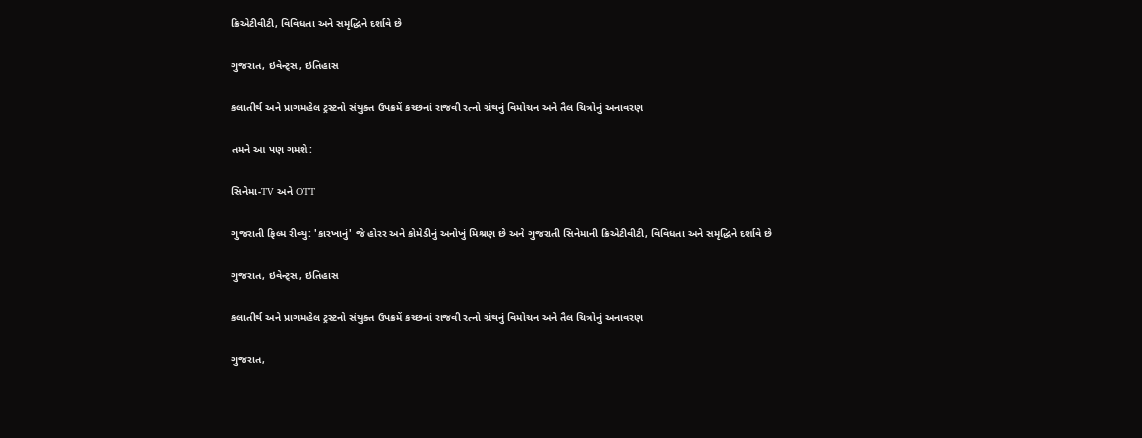ક્રિએટીવીટી, વિવિધતા અને સમૃદ્ધિને દર્શાવે છે

ગુજરાત, ઇવેન્ટ્સ, ઇતિહાસ

કલાતીર્થ અને પ્રાગમહેલ ટ્રસ્ટનો સંયુક્ત ઉપક્રમેં કચ્છનાં રાજવી રત્નો ગ્રંથનું વિમોચન અને તૈલ ચિત્રોનું અનાવરણ

તમને આ પણ ગમશે:

સિનેમા-TV અને OTT

ગુજરાતી ફિલ્મ રીવ્યુ: 'કારખાનું' જે હોરર અને કોમેડીનું અનોખું મિશ્રણ છે અને ગુજરાતી સિનેમાની ક્રિએટીવીટી, વિવિધતા અને સમૃદ્ધિને દર્શાવે છે

ગુજરાત, ઇવેન્ટ્સ, ઇતિહાસ

કલાતીર્થ અને પ્રાગમહેલ ટ્રસ્ટનો સંયુક્ત ઉપક્રમેં કચ્છનાં રાજવી રત્નો ગ્રંથનું વિમોચન અને તૈલ ચિત્રોનું અનાવરણ

ગુજરાત,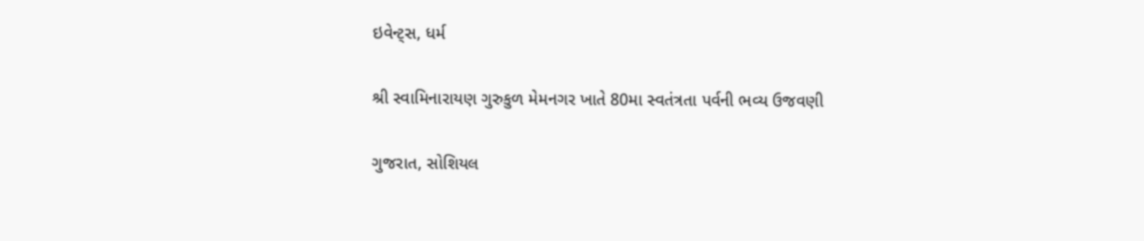ઇવેન્ટ્સ, ધર્મ

શ્રી સ્વામિનારાયણ ગુરુકુળ મેમનગર ખાતે 80મા સ્વતંત્રતા પર્વની ભવ્ય ઉજવણી

ગુજરાત, સોશિયલ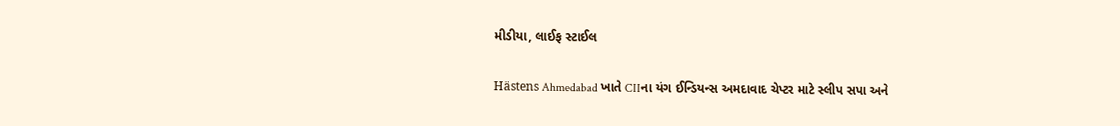મીડીયા, લાઈફ સ્ટાઈલ

Hästens Ahmedabad ખાતે CIIના યંગ ઈન્ડિયન્સ અમદાવાદ ચેપ્ટર માટે સ્લીપ સપા અને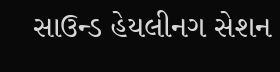સાઉન્ડ હેયલીનગ સેશન